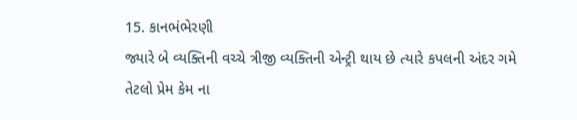15. કાનભંભેરણી
જ્યારે બે વ્યક્તિની વચ્ચે ત્રીજી વ્યક્તિની એન્ટ્રી થાય છે ત્યારે કપલની અંદર ગમે તેટલો પ્રેમ કેમ ના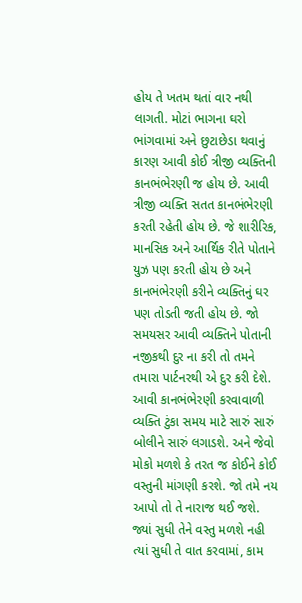હોય તે ખતમ થતાં વાર નથી લાગતી. મોટાં ભાગના ઘરો ભાંગવામાં અને છુટાછેડા થવાનું કારણ આવી કોઈ ત્રીજી વ્યક્તિની કાનભંભેરણી જ હોય છે. આવી ત્રીજી વ્યક્તિ સતત કાનભંભેરણી કરતી રહેતી હોય છે. જે શારીરિક, માનસિક અને આર્થિક રીતે પોતાને યુઝ પણ કરતી હોય છે અને કાનભંભેરણી કરીને વ્યક્તિનું ઘર પણ તોડતી જતી હોય છે. જો સમયસર આવી વ્યક્તિને પોતાની નજીકથી દુર ના કરી તો તમને તમારા પાર્ટનરથી એ દુર કરી દેશે. આવી કાનભંભેરણી કરવાવાળી વ્યક્તિ ટુંકા સમય માટે સારું સારું બોલીને સારું લગાડશે. અને જેવો મોકો મળશે કે તરત જ કોઈને કોઈ વસ્તુની માંગણી કરશે. જો તમે નય આપો તો તે નારાજ થઈ જશે. જ્યાં સુધી તેને વસ્તુ મળશે નહી ત્યાં સુધી તે વાત કરવામાં, કામ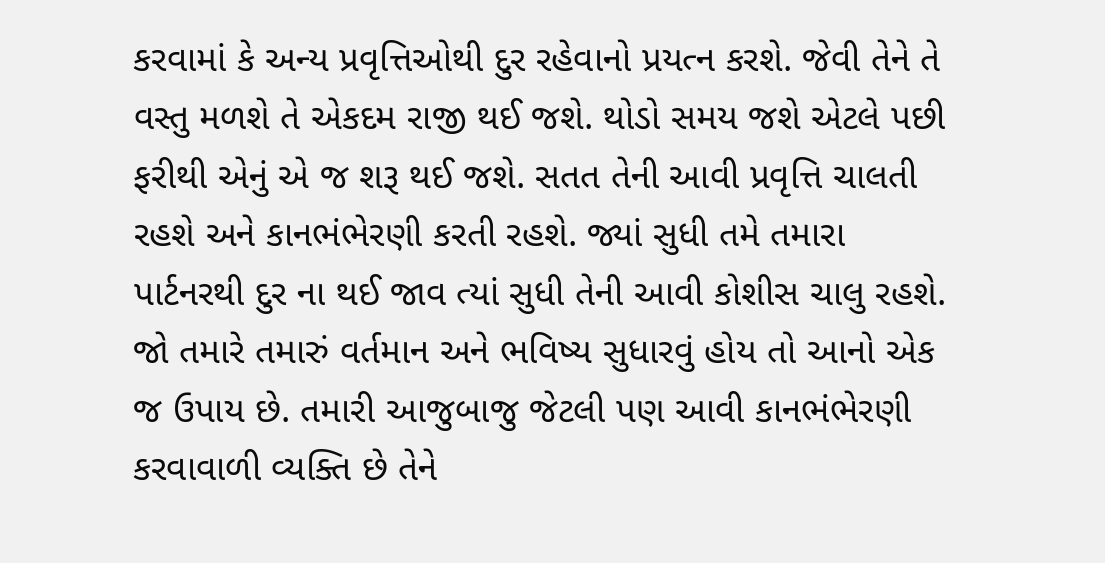કરવામાં કે અન્ય પ્રવૃત્તિઓથી દુર રહેવાનો પ્રયત્ન કરશે. જેવી તેને તે વસ્તુ મળશે તે એકદમ રાજી થઈ જશે. થોડો સમય જશે એટલે પછી ફરીથી એનું એ જ શરૂ થઈ જશે. સતત તેની આવી પ્રવૃત્તિ ચાલતી રહશે અને કાનભંભેરણી કરતી રહશે. જ્યાં સુધી તમે તમારા પાર્ટનરથી દુર ના થઈ જાવ ત્યાં સુધી તેની આવી કોશીસ ચાલુ રહશે. જો તમારે તમારું વર્તમાન અને ભવિષ્ય સુધારવું હોય તો આનો એક જ ઉપાય છે. તમારી આજુબાજુ જેટલી પણ આવી કાનભંભેરણી કરવાવાળી વ્યક્તિ છે તેને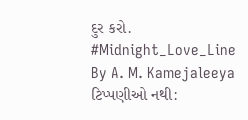દુર કરો.
#Midnight_Love_Line
By A. M. Kamejaleeya
ટિપ્પણીઓ નથી: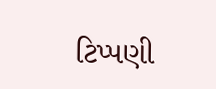ટિપ્પણી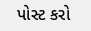પોસ્ટ કરો